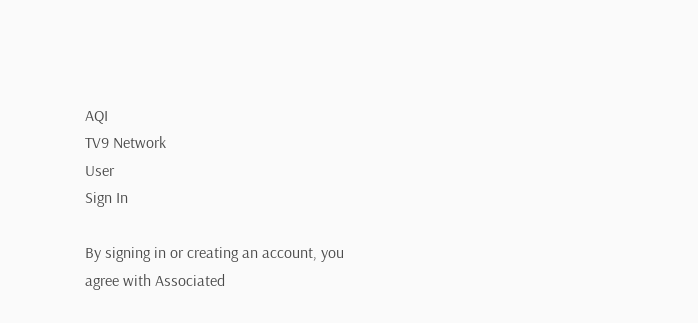AQI
TV9 Network
User
Sign In

By signing in or creating an account, you agree with Associated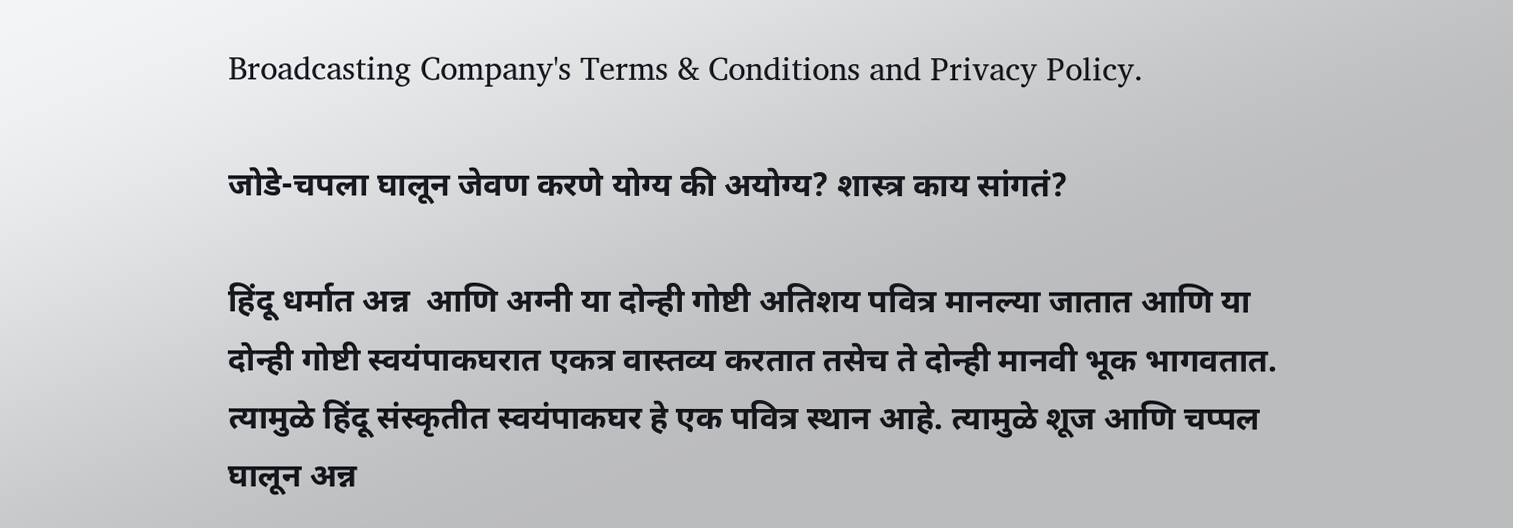Broadcasting Company's Terms & Conditions and Privacy Policy.

जोडे-चपला घालून जेवण करणे योग्य की अयोग्य? शास्त्र काय सांगतं?

हिंदू धर्मात अन्न  आणि अग्नी या दोन्ही गोष्टी अतिशय पवित्र मानल्या जातात आणि या दोन्ही गोष्टी स्वयंपाकघरात एकत्र वास्तव्य करतात तसेच ते दोन्ही मानवी भूक भागवतात. त्यामुळे हिंदू संस्कृतीत स्वयंपाकघर हे एक पवित्र स्थान आहे. त्यामुळे शूज आणि चप्पल घालून अन्न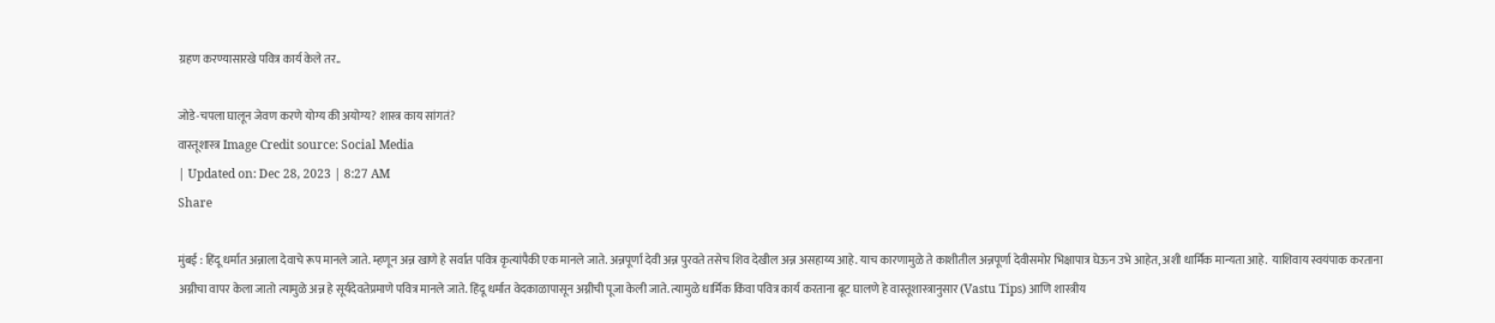ग्रहण करण्यासारखे पवित्र कार्य केले तर..

जोडे-चपला घालून जेवण करणे योग्य की अयोग्य? शास्त्र काय सांगतं?
वास्तूशास्त्र Image Credit source: Social Media
| Updated on: Dec 28, 2023 | 8:27 AM
Share

मुंबई : हिंदू धर्मात अन्नाला देवाचे रूप मानले जाते. म्हणून अन्न खाणे हे सर्वात पवित्र कृत्यांपैकी एक मानले जाते. अन्नपूर्णा देवी अन्न पुरवते तसेच शिव देखील अन्न असहाय्य आहे. याच कारणामुळे ते काशीतील अन्नपूर्णा देवीसमोर भिक्षापात्र घेऊन उभे आहेत, अशी धार्मिक मान्यता आहे.  याशिवाय स्वयंपाक करताना अग्नीचा वापर केला जातो त्यामुळे अन्न हे सूर्यदेवतेप्रमाणे पवित्र मानले जाते. हिंदू धर्मात वेदकाळापासून अग्नीची पूजा केली जाते. त्यामुळे धार्मिक किंवा पवित्र कार्य करताना बूट घालणे हे वास्तूशास्त्रानुसार (Vastu Tips) आणि शास्त्रीय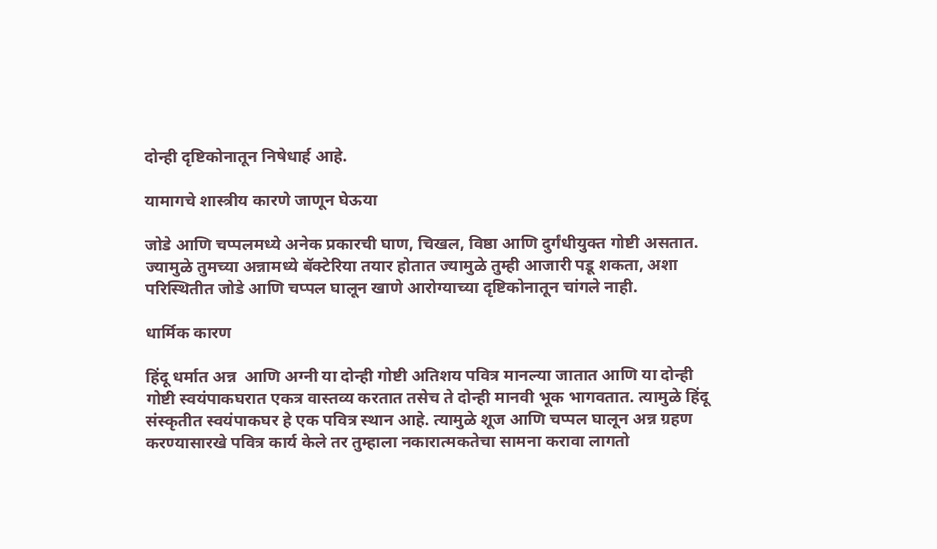दोन्ही दृष्टिकोनातून निषेधार्ह आहे.

यामागचे शास्त्रीय कारणे जाणून घेऊया

जोडे आणि चप्पलमध्ये अनेक प्रकारची घाण, चिखल, विष्ठा आणि दुर्गंधीयुक्त गोष्टी असतात. ज्यामुळे तुमच्या अन्नामध्ये बॅक्टेरिया तयार होतात ज्यामुळे तुम्ही आजारी पडू शकता, अशा परिस्थितीत जोडे आणि चप्पल घालून खाणे आरोग्याच्या दृष्टिकोनातून चांगले नाही.

धार्मिक कारण

हिंदू धर्मात अन्न  आणि अग्नी या दोन्ही गोष्टी अतिशय पवित्र मानल्या जातात आणि या दोन्ही गोष्टी स्वयंपाकघरात एकत्र वास्तव्य करतात तसेच ते दोन्ही मानवी भूक भागवतात. त्यामुळे हिंदू संस्कृतीत स्वयंपाकघर हे एक पवित्र स्थान आहे. त्यामुळे शूज आणि चप्पल घालून अन्न ग्रहण करण्यासारखे पवित्र कार्य केले तर तुम्हाला नकारात्मकतेचा सामना करावा लागतो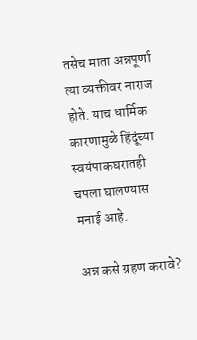तसेच माता अन्नपूर्णा त्या व्यक्तीवर नाराज होते. याच धार्मिक कारणामुळे हिंदूंच्या स्वयंपाकघरातही चपला घालण्यास मनाई आहे.

अन्न कसे ग्रहण करावे?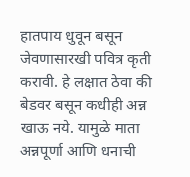हातपाय धुवून बसून जेवणासारखी पवित्र कृती करावी. हे लक्षात ठेवा की बेडवर बसून कधीही अन्न खाऊ नये. यामुळे माता अन्नपूर्णा आणि धनाची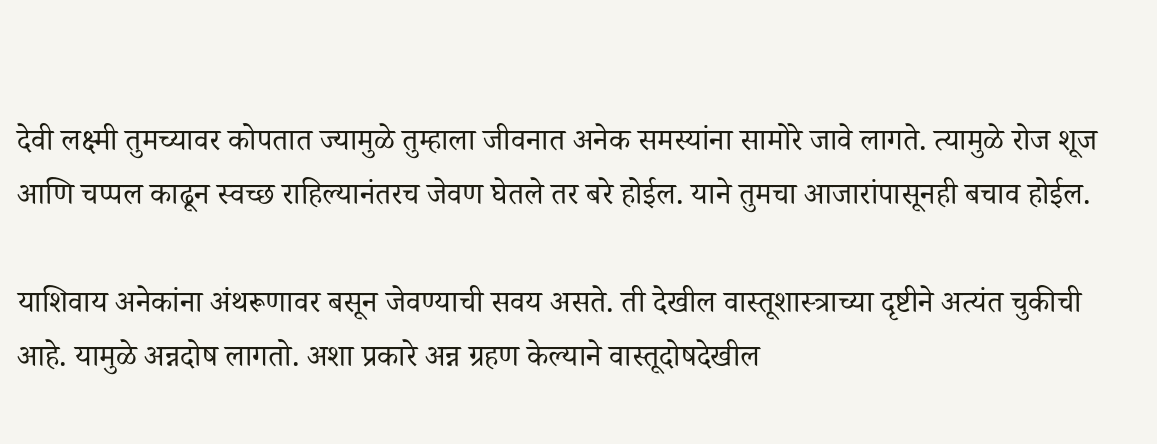देवी लक्ष्मी तुमच्यावर कोपतात ज्यामुळे तुम्हाला जीवनात अनेक समस्यांना सामोरे जावे लागते. त्यामुळे रोज शूज आणि चप्पल काढून स्वच्छ राहिल्यानंतरच जेवण घेतले तर बरे होईल. याने तुमचा आजारांपासूनही बचाव होईल.

याशिवाय अनेकांना अंथरूणावर बसून जेवण्याची सवय असते. ती देखील वास्तूशास्त्राच्या दृष्टीने अत्यंत चुकीची आहे. यामुळे अन्नदोष लागतो. अशा प्रकारे अन्न ग्रहण केल्याने वास्तूदोषदेखील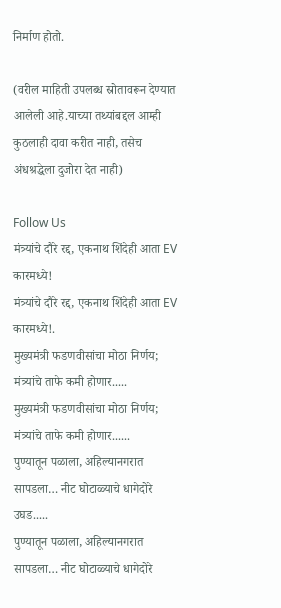निर्माण होतो.

(वरील माहिती उपलब्ध स्रोतावरून देण्यात आलेली आहे.याच्या तथ्यांबद्दल आम्ही कुठलाही दावा करीत नाही, तसेच अंधश्रद्धेला दुजोरा देत नाही)

Follow Us
मंत्र्यांचे दौरे रद्द, एकनाथ शिंदेही आता EV कारमध्ये!
मंत्र्यांचे दौरे रद्द, एकनाथ शिंदेही आता EV कारमध्ये!.
मुख्यमंत्री फडणवीसांचा मोठा निर्णय; मंत्र्यांचे ताफे कमी होणार.....
मुख्यमंत्री फडणवीसांचा मोठा निर्णय; मंत्र्यांचे ताफे कमी होणार......
पुण्यातून पळाला, अहिल्यानगरात सापडला… नीट घोटाळ्याचे धागेदोरे उघड.....
पुण्यातून पळाला, अहिल्यानगरात सापडला… नीट घोटाळ्याचे धागेदोरे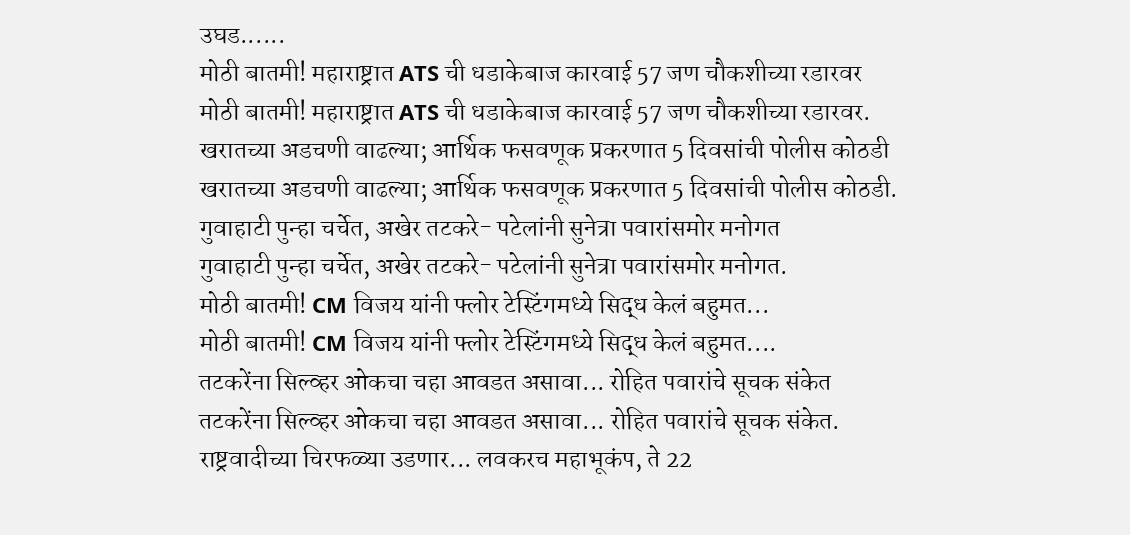उघड......
मोठी बातमी! महाराष्ट्रात ATS ची धडाकेबाज कारवाई 57 जण चौकशीच्या रडारवर
मोठी बातमी! महाराष्ट्रात ATS ची धडाकेबाज कारवाई 57 जण चौकशीच्या रडारवर.
खरातच्या अडचणी वाढल्या; आर्थिक फसवणूक प्रकरणात 5 दिवसांची पोलीस कोठडी
खरातच्या अडचणी वाढल्या; आर्थिक फसवणूक प्रकरणात 5 दिवसांची पोलीस कोठडी.
गुवाहाटी पुन्हा चर्चेत, अखेर तटकरे- पटेलांनी सुनेत्रा पवारांसमोर मनोगत
गुवाहाटी पुन्हा चर्चेत, अखेर तटकरे- पटेलांनी सुनेत्रा पवारांसमोर मनोगत.
मोठी बातमी! CM विजय यांनी फ्लोर टेस्टिंगमध्ये सिद्ध केलं बहुमत...
मोठी बातमी! CM विजय यांनी फ्लोर टेस्टिंगमध्ये सिद्ध केलं बहुमत....
तटकरेंना सिल्व्हर ओकचा चहा आवडत असावा... रोहित पवारांचे सूचक संकेत
तटकरेंना सिल्व्हर ओकचा चहा आवडत असावा... रोहित पवारांचे सूचक संकेत.
राष्ट्रवादीच्या चिरफळ्या उडणार... लवकरच महाभूकंप, ते 22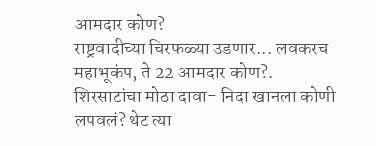आमदार कोण?
राष्ट्रवादीच्या चिरफळ्या उडणार... लवकरच महाभूकंप, ते 22 आमदार कोण?.
शिरसाटांचा मोठा दावा- निदा खानला कोणी लपवलं? थेट त्या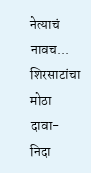नेत्याचं नावच...
शिरसाटांचा मोठा दावा- निदा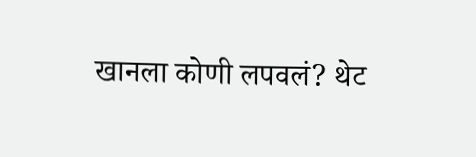खानला कोणी लपवलं? थेट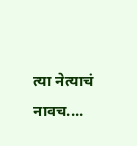त्या नेत्याचं नावच....